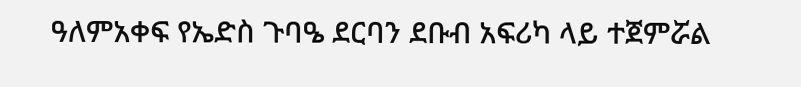ዓለምአቀፍ የኤድስ ጉባዔ ደርባን ደቡብ አፍሪካ ላይ ተጀምሯል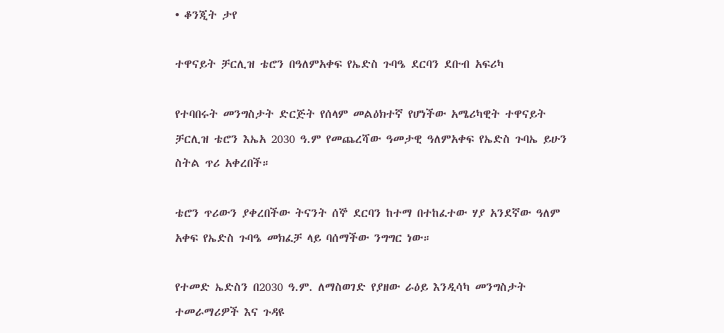• ቆንጂት ታየ

ተዋናይት ቻርሊዝ ቴሮን በዓለምአቀፍ የኤድስ ጉባዔ ደርባን ደቡብ አፍሪካ

የተባበሩት መንግስታት ድርጅት የሰላም መልዕክተኛ የሆነችው አሜሪካዊት ተዋናይት ቻርሊዝ ቴሮን እኤአ 2030 ዓ.ም የመጨረሻው ዓመታዊ ዓለምአቀፍ የኤድስ ጉባኤ ይሁን ስትል ጥሪ አቀረበች።

ቴሮን ጥሪውን ያቀረበችው ትናንት ሰኞ ደርባን ከተማ በተከፈተው ሃያ አንደኛው ዓለም አቀፍ የኤድስ ጉባዔ መክፈቻ ላይ ባሰማችው ንግግር ነው።

የተመድ ኤድስን በ2030 ዓ.ም. ለማስወገድ የያዘው ራዕይ እንዲሳካ መንግስታት ተመራማሪዎች እና ጉዳዩ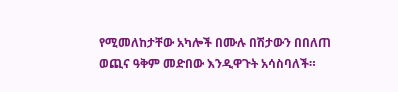የሚመለከታቸው አካሎች በሙሉ በሽታውን በበለጠ ወጪና ዓቅም መድበው እንዲዋጉት አሳስባለች።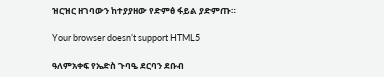ዝርዝር ዘገባውን ከተያያዘው የድምፅ ፋይል ያድምጡ።

Your browser doesn’t support HTML5

ዓለምአቀፍ የኤድስ ጉባዔ ደርባን ደቡብ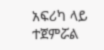አፍሪካ ላይ ተጀምሯል